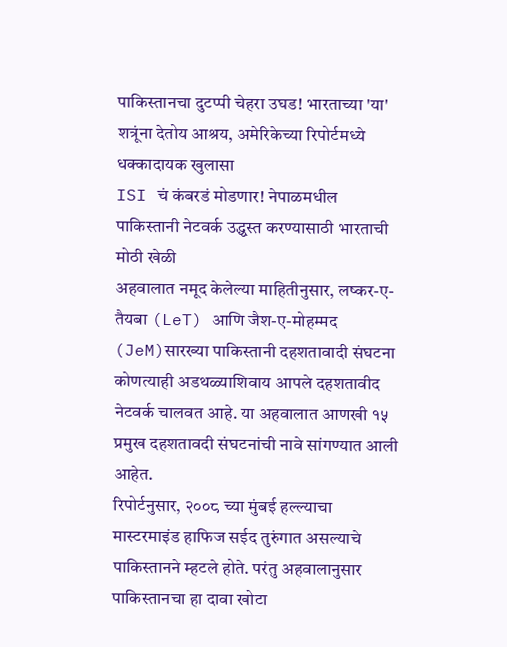पाकिस्तानचा दुटप्पी चेहरा उघड! भारताच्या 'या' शत्रूंना देतोय आश्रय, अमेरिकेच्या रिपोर्टमध्ये धक्कादायक खुलासा
ISI चं कंबरडं मोडणार! नेपाळमधील पाकिस्तानी नेटवर्क उद्ध्वस्त करण्यासाठी भारताची मोठी खेळी
अहवालात नमूद केलेल्या माहितीनुसार, लष्कर-ए-तैयबा (LeT) आणि जैश-ए-मोहम्मद (JeM)सारख्या पाकिस्तानी दहशतावादी संघटना कोणत्याही अडथळ्याशिवाय आपले दहशतावीद नेटवर्क चालवत आहे. या अहवालात आणखी १५ प्रमुख दहशतावदी संघटनांची नावे सांगण्यात आली आहेत.
रिपोर्टनुसार, २००८ च्या मुंबई हल्ल्याचा मास्टरमाइंड हाफिज सईद तुरुंगात असल्याचे पाकिस्तानने म्हटले होते. परंतु अहवालानुसार पाकिस्तानचा हा दावा खोटा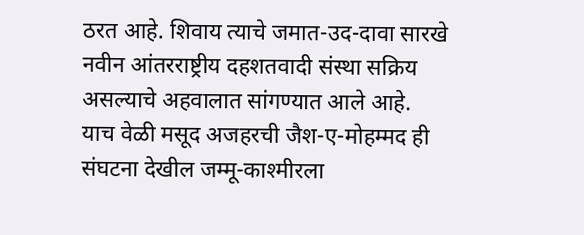ठरत आहे. शिवाय त्याचे जमात-उद-दावा सारखे नवीन आंतरराष्ट्रीय दहशतवादी संस्था सक्रिय असल्याचे अहवालात सांगण्यात आले आहे.
याच वेळी मसूद अजहरची जैश-ए-मोहम्मद ही संघटना देखील जम्मू-काश्मीरला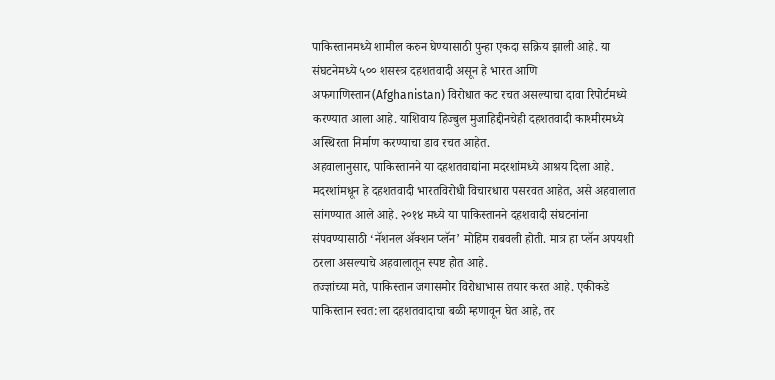पाकिस्तानमध्ये शामील करुन घेण्यासाठी पुन्हा एकदा सक्रिय झाली आहे. या संघटनेमध्ये ५०० शसस्त्र दहशतवादी असून हे भारत आणि अफगाणिस्तान(Afghanistan) विरोधात कट रचत असल्याचा दावा रिपोर्टमध्ये करण्यात आला आहे. याशिवाय हिज्बुल मुजाहिद्दीनचेही दहशतवादी काश्मीरमध्ये अस्थिरता निर्माण करण्याचा डाव रचत आहेत.
अहवालानुसार, पाकिस्तानने या दहशतवाद्यांना मदरशांमध्ये आश्रय दिला आहे. मदरशांमधून हे दहशतवादी भारतविरोधी विचारधारा पसरवत आहेत, असे अहवालात सांगण्यात आले आहे. २०१४ मध्ये या पाकिस्तानने दहशवादी संघटनांना संपवण्यासाठी ‘नॅशनल ॲक्शन प्लॅन’ मोहिम राबवली होती. मात्र हा प्लॅन अपयशी ठरला असल्याचे अहवालातून स्पष्ट होत आहे.
तज्ज्ञांच्या मते, पाकिस्तान जगासमोर विरोधाभास तयार करत आहे. एकीकडे पाकिस्तान स्वत:ला दहशतवादाचा बळी म्हणावून घेत आहे, तर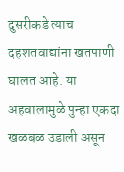दुसरीकडे त्याच दहशतवाद्यांना खतपाणी घालत आहे. या अहवालामुळे पुन्हा एकदा खळबळ उडाली असून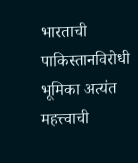भारताची पाकिस्तानविरोधी भूमिका अत्यंत महत्त्वाची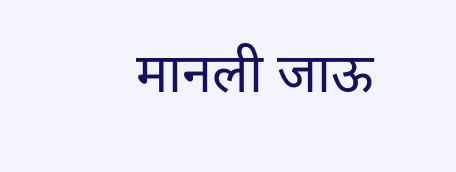मानली जाऊ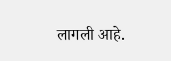लागली आहे.